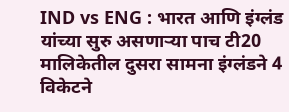IND vs ENG : भारत आणि इंग्लंड यांच्या सुरु असणाऱ्या पाच टी20 मालिकेतील दुसरा सामना इंग्लंडने 4 विकेटने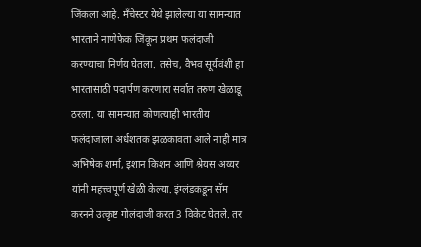जिंकला आहे. मँचेस्टर येथे झालेल्या या सामन्यात भारताने नाणेफेक जिंकून प्रथम फलंदाजी करण्याचा निर्णय घेतला. तसेच, वैभव सूर्यवंशी हा भारतासाठी पदार्पण करणारा सर्वात तरुण खेळाडू ठरला. या सामन्यात कोणत्याही भारतीय फलंदाजाला अर्धशतक झळकावता आले नाही मात्र अभिषेक शर्मा, इशान किशन आणि श्रेयस अय्यर यांनी महत्त्वपूर्ण खेळी केल्या. इंग्लंडकडून सॅम करनने उत्कृष्ट गोलंदाजी करत 3 विकेट घेतले. तर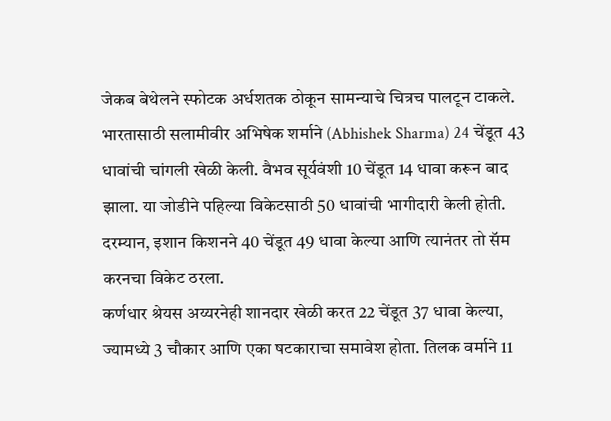जेकब बेथेलने स्फोटक अर्धशतक ठोकून सामन्याचे चित्रच पालटून टाकले.
भारतासाठी सलामीवीर अभिषेक शर्माने (Abhishek Sharma) 24 चेंडूत 43 धावांची चांगली खेळी केली. वैभव सूर्यवंशी 10 चेंडूत 14 धावा करून बाद झाला. या जोडीने पहिल्या विकेटसाठी 50 धावांची भागीदारी केली होती. दरम्यान, इशान किशनने 40 चेंडूत 49 धावा केल्या आणि त्यानंतर तो सॅम करनचा विकेट ठरला.
कर्णधार श्रेयस अय्यरनेही शानदार खेळी करत 22 चेंडूत 37 धावा केल्या, ज्यामध्ये 3 चौकार आणि एका षटकाराचा समावेश होता. तिलक वर्माने 11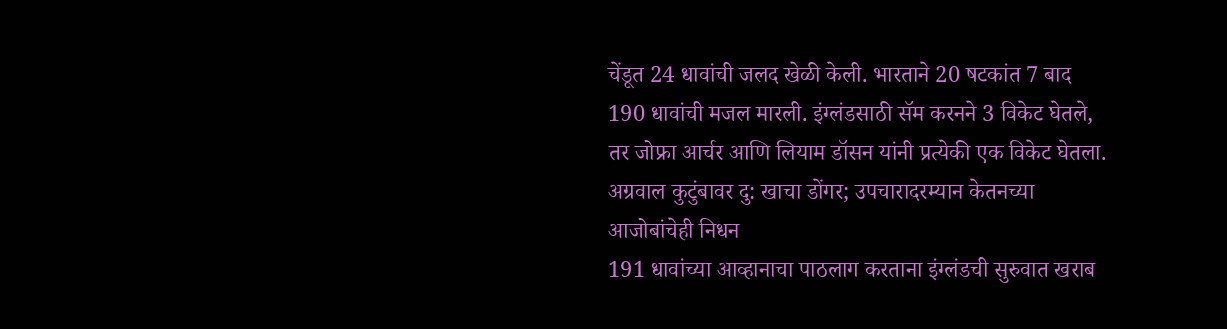चेंडूत 24 धावांची जलद खेळी केली. भारताने 20 षटकांत 7 बाद 190 धावांची मजल मारली. इंग्लंडसाठी सॅम करनने 3 विकेट घेतले, तर जोफ्रा आर्चर आणि लियाम डॉसन यांनी प्रत्येकी एक विकेट घेतला.
अग्रवाल कुटुंबावर दु: खाचा डोंगर; उपचारादरम्यान केतनच्या आजोबांचेही निधन
191 धावांच्या आव्हानाचा पाठलाग करताना इंग्लंडची सुरुवात खराब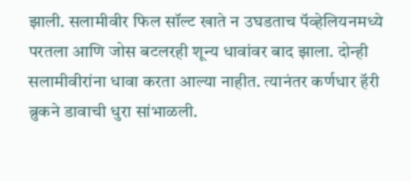झाली. सलामीवीर फिल सॉल्ट खाते न उघडताच पॅव्हेलियनमध्ये परतला आणि जोस बटलरही शून्य धावांवर बाद झाला. दोन्ही सलामीवीरांना धावा करता आल्या नाहीत. त्यानंतर कर्णधार हॅरी ब्रुकने डावाची धुरा सांभाळली.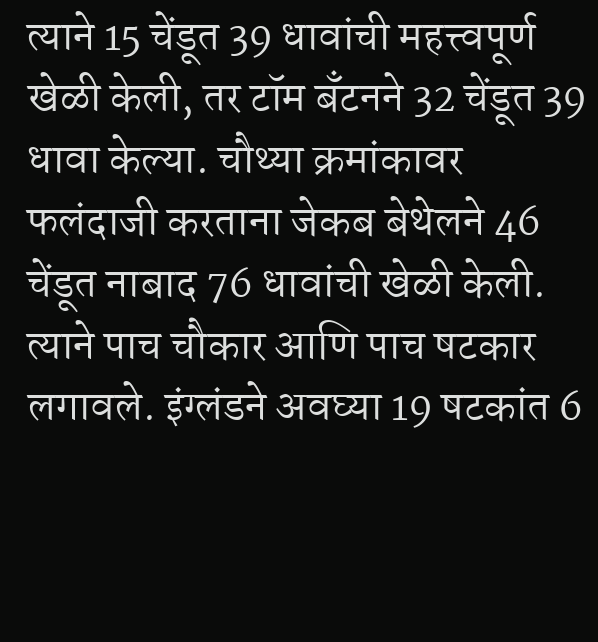त्याने 15 चेंडूत 39 धावांची महत्त्वपूर्ण खेळी केली, तर टॉम बँटनने 32 चेंडूत 39 धावा केल्या. चौथ्या क्रमांकावर फलंदाजी करताना जेकब बेथेलने 46 चेंडूत नाबाद 76 धावांची खेळी केली. त्याने पाच चौकार आणि पाच षटकार लगावले. इंग्लंडने अवघ्या 19 षटकांत 6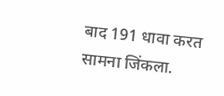बाद 191 धावा करत सामना जिंकला.